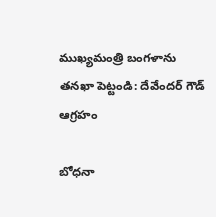ముఖ్యమంత్రి బంగళాను తనఖా పెట్టండి: దేవేందర్ గౌడ్ ఆగ్రహం

బోధనా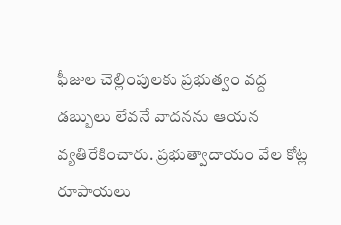ఫీజుల చెల్లింపులకు ప్రభుత్వం వద్ద డబ్బులు లేవనే వాదనను ఆయన వ్యతిరేకించారు. ప్రభుత్వాదాయం వేల కోట్ల రూపాయలు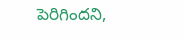పెరిగిందని,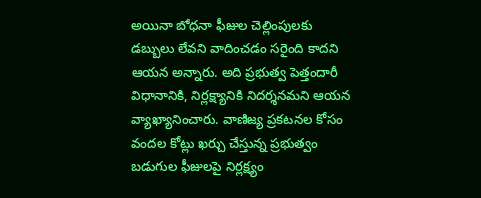అయినా బోధనా ఫీజుల చెల్లింపులకు డబ్బులు లేవని వాదించడం సరైంది కాదని ఆయన అన్నారు. అది ప్రభుత్వ పెత్తందారీ విధానానికి, నిర్లక్ష్యానికి నిదర్శనమని ఆయన వ్యాఖ్యానించారు. వాణిజ్య ప్రకటనల కోసం వందల కోట్లు ఖర్చు చేస్తున్న ప్రభుత్వం బడుగుల ఫీజులపై నిర్లక్ష్యం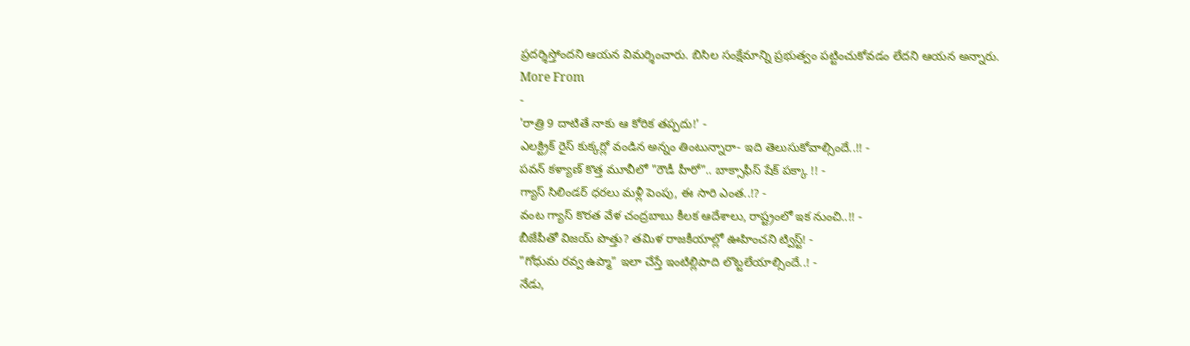ప్రదర్శిస్తోందని ఆయన విమర్శించారు. బిసిల సంక్షేమాన్ని ప్రభుత్వం పట్టించుకోవడం లేదని ఆయన అన్నారు.
More From
-
'రాత్రి 9 దాటితే నాకు ఆ కోరిక తప్పదు!' -
ఎలక్ట్రిక్ రైస్ కుక్కర్లో వండిన అన్నం తింటున్నారా- ఇది తెలుసుకోవాల్సిందే..!! -
పవన్ కళ్యాణ్ కొత్త మూవీలో "రౌడీ హీరో".. బాక్సాఫీస్ షేక్ పక్కా !! -
గ్యాస్ సిలిండర్ ధరలు మళ్లీ పెంపు, ఈ సారి ఎంత..!? -
వంట గ్యాస్ కొరత వేళ చంద్రబాబు కీలక ఆదేశాలు, రాష్ట్రంలో ఇక నుంచి..!! -
బీజేపీతో విజయ్ పొత్తు? తమిళ రాజకీయాల్లో ఊహించని ట్విస్ట్! -
"గోధుమ రవ్వ ఉప్మా" ఇలా చేస్తే ఇంటిల్లిపాది లొట్టలేయాల్సిందే..! -
నేడు,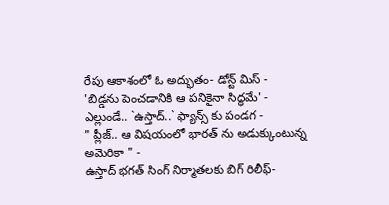రేపు ఆకాశంలో ఓ అద్భుతం- డోన్ట్ మిస్ -
'బిడ్డను పెంచడానికి ఆ పనికైనా సిద్ధమే' -
ఎల్లుండే.. `ఉస్తాద్..` ఫ్యాన్స్ కు పండగ -
" ప్లీజ్.. ఆ విషయంలో భారత్ ను అడుక్కుంటున్న అమెరికా " -
ఉస్తాద్ భగత్ సింగ్ నిర్మాతలకు బిగ్ రిలీఫ్-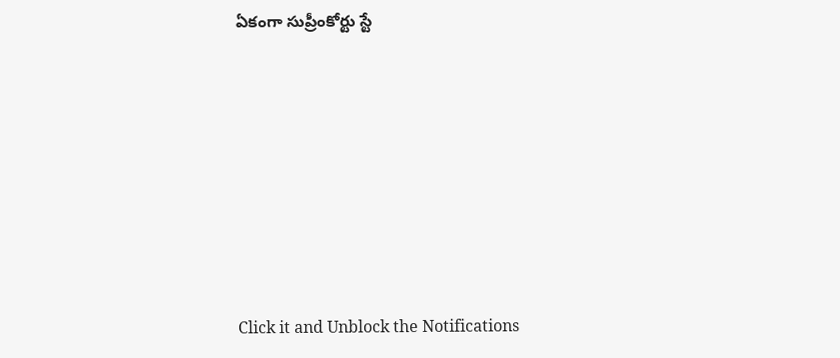ఏకంగా సుప్రీంకోర్టు స్టే












Click it and Unblock the Notifications